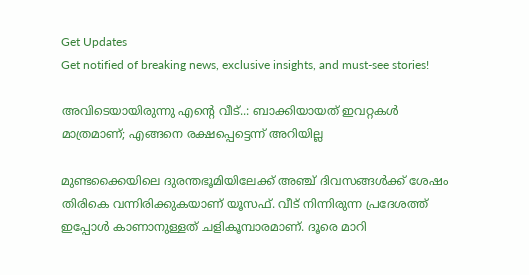Get Updates
Get notified of breaking news, exclusive insights, and must-see stories!

അവിടെയായിരുന്നു എന്റെ വീട്..: ബാക്കിയായത് ഇവറ്റകള്‍ മാത്രമാണ്; എങ്ങനെ രക്ഷപ്പെട്ടെന്ന് അറിയില്ല

മുണ്ടക്കൈയിലെ ദുരന്തഭൂമിയിലേക്ക് അഞ്ച് ദിവസങ്ങള്‍ക്ക് ശേഷം തിരികെ വന്നിരിക്കുകയാണ് യൂസഫ്. വീട് നിന്നിരുന്ന പ്രദേശത്ത് ഇപ്പോള്‍ കാണാനുള്ളത് ചളികൂമ്പാരമാണ്. ദൂരെ മാറി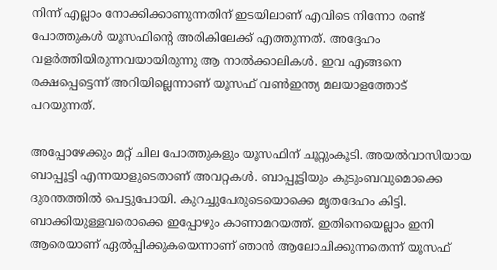നിന്ന് എല്ലാം നോക്കിക്കാണുന്നതിന് ഇടയിലാണ് എവിടെ നിന്നോ രണ്ട് പോത്തുകള്‍ യൂസഫിന്റെ അരികിലേക്ക് എത്തുന്നത്. അദ്ദേഹം വളർത്തിയിരുന്നവയായിരുന്നു ആ നാല്‍ക്കാലികള്‍. ഇവ എങ്ങനെ രക്ഷപ്പെട്ടെന്ന് അറിയില്ലെന്നാണ് യൂസഫ് വണ്‍ഇന്ത്യ മലയാളത്തോട് പറയുന്നത്.

അപ്പോഴേക്കും മറ്റ് ചില പോത്തുകളും യൂസഫിന് ചൂറ്റുംകൂടി. അയല്‍വാസിയായ ബാപ്പൂട്ടി എന്നയാളുടെതാണ് അവറ്റകള്‍. ബാപ്പൂട്ടിയും കുടുംബവുമൊക്കെ ദുരന്തത്തില്‍ പെട്ടുപോയി. കുറച്ചുപേരുടെയൊക്കെ മൃതദേഹം കിട്ടി. ബാക്കിയുള്ളവരൊക്കെ ഇപ്പോഴും കാണാമറയത്ത്. ഇതിനെയെല്ലാം ഇനി ആരെയാണ് ഏല്‍പ്പിക്കുകയെന്നാണ് ഞാന്‍ ആലോചിക്കുന്നതെന്ന് യൂസഫ്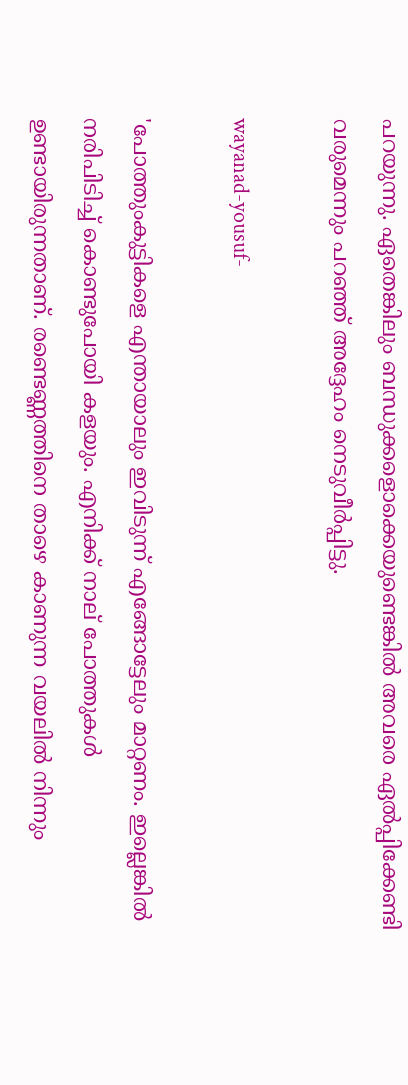പറയുന്നു. ഏതെങ്കിലും ബന്ധുക്കളൊക്കെയുണ്ടെങ്കില്‍ അവരെ ഏല്‍പ്പിക്കേണ്ടി വരുമെന്നും പറഞ്ഞ് അദ്ദേഹം നെടുവീർപ്പിട്ടു.

wayanad-yousuf-

'പോത്തുംകുട്ടികളെ എന്തായാലും ഇവിടുന്ന് എങ്ങോട്ടേലും മാറ്റണം. ഇല്ലെങ്കില്‍ നരിപിടിച്ച് കൊണ്ടുപോയി കളയും. എനിക്ക് നാല് പോത്തുകള്‍ ഉണ്ടായിരുന്നതാണ്. രണ്ടെണ്ണത്തിനെ താഴെ കാണുന്ന വയലില്‍ നിന്നും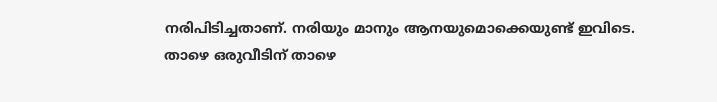നരിപിടിച്ചതാണ്. നരിയും മാനും ആനയുമൊക്കെയുണ്ട് ഇവിടെ. താഴെ ഒരുവീടിന് താഴെ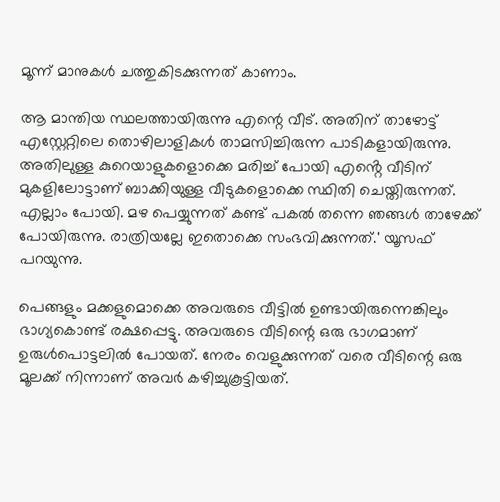മൂന്ന് മാനുകള്‍ ചത്തുകിടക്കുന്നത് കാണാം.

ആ മാന്തിയ സ്ഥലത്തായിരുന്നു എന്റെ വീട്. അതിന് താഴോട്ട് എസ്റ്റേറ്റിലെ തൊഴിലാളികള്‍ താമസിച്ചിരുന്ന പാടികളായിരുന്നു. അതിലുള്ള കുറെയാളുകളൊക്കെ മരിച്ച് പോയി എൻ്റെ വീടിന് മുകളിലോട്ടാണ് ബാക്കിയുള്ള വീടുകളൊക്കെ സ്ഥിതി ചെയ്തിരുന്നത്. എല്ലാം പോയി. മഴ പെയ്യുന്നത് കണ്ട് പകല്‍ തന്നെ ഞങ്ങള്‍ താഴേക്ക് പോയിരുന്നു. രാത്രിയല്ലേ ഇതൊക്കെ സംഭവിക്കുന്നത്.' യൂസഫ് പറയുന്നു.

പെങ്ങളും മക്കളുമൊക്കെ അവരുടെ വീട്ടില്‍ ഉണ്ടായിരുന്നെങ്കിലും ഭാഗ്യകൊണ്ട് രക്ഷപ്പെട്ടു. അവരുടെ വീടിന്റെ ഒരു ഭാഗമാണ് ഉരുള്‍പൊട്ടലില്‍ പോയത്. നേരം വെളുക്കുന്നത് വരെ വീടിന്റെ ഒരു മൂലക്ക് നിന്നാണ് അവർ കഴിച്ചുകൂട്ടിയത്.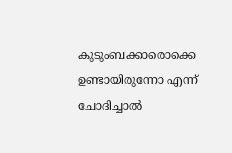കുടുംബക്കാരൊക്കെ ഉണ്ടായിരുന്നോ എന്ന് ചോദിച്ചാല്‍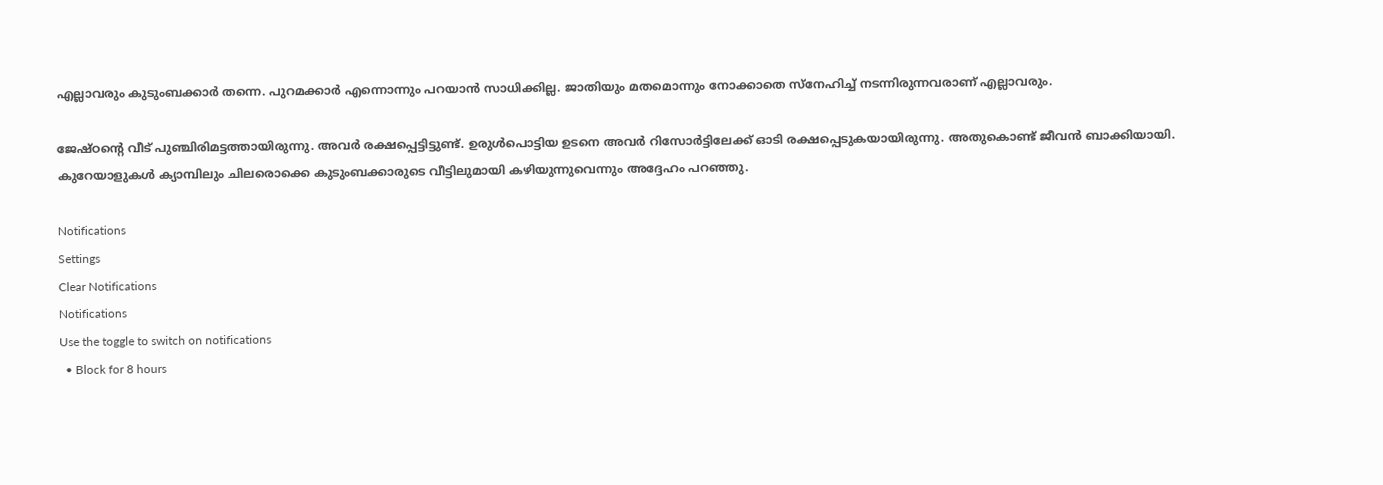എല്ലാവരും കുടുംബക്കാർ തന്നെ. പുറമക്കാർ എന്നൊന്നും പറയാന്‍ സാധിക്കില്ല. ജാതിയും മതമൊന്നും നോക്കാതെ സ്നേഹിച്ച് നടന്നിരുന്നവരാണ് എല്ലാവരും.

ജേഷ്ഠന്റെ വീട് പുഞ്ചിരിമട്ടത്തായിരുന്നു. അവർ രക്ഷപ്പെട്ടിട്ടുണ്ട്. ഉരുള്‍പൊട്ടിയ ഉടനെ അവർ റിസോർട്ടിലേക്ക് ഓടി രക്ഷപ്പെടുകയായിരുന്നു. അതുകൊണ്ട് ജീവന്‍ ബാക്കിയായി. കുറേയാളുകള്‍ ക്യാമ്പിലും ചിലരൊക്കെ കുടുംബക്കാരുടെ വീട്ടിലുമായി കഴിയുന്നുവെന്നും അദ്ദേഹം പറഞ്ഞു.

Notifications
Settings
Clear Notifications
Notifications
Use the toggle to switch on notifications
  • Block for 8 hours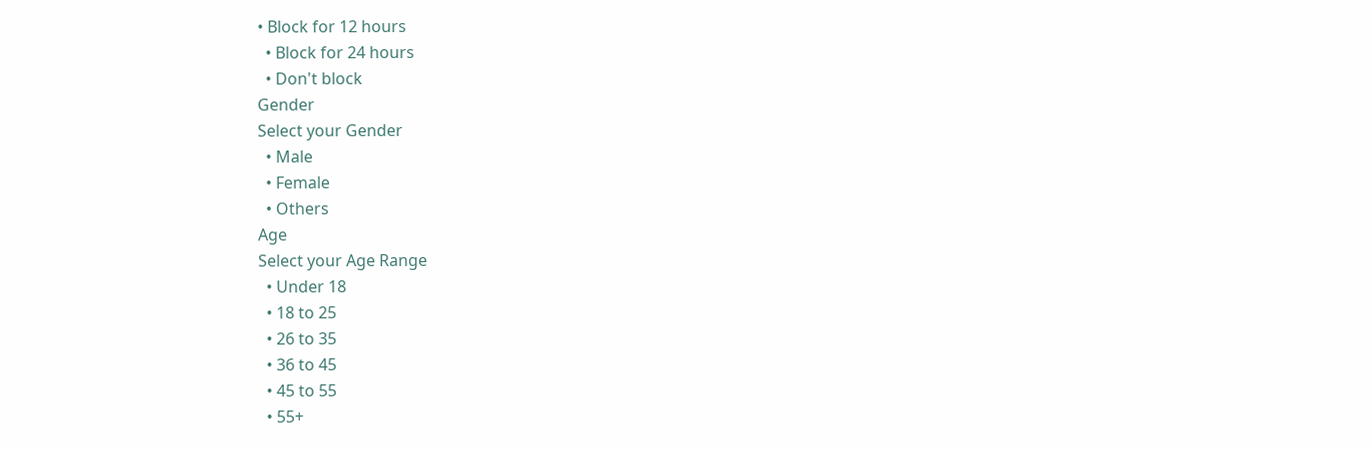• Block for 12 hours
  • Block for 24 hours
  • Don't block
Gender
Select your Gender
  • Male
  • Female
  • Others
Age
Select your Age Range
  • Under 18
  • 18 to 25
  • 26 to 35
  • 36 to 45
  • 45 to 55
  • 55+